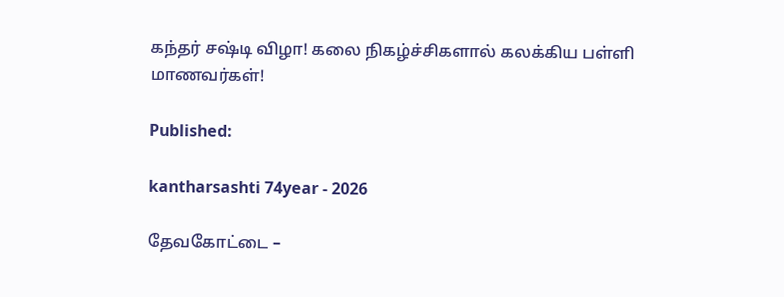கந்தர் சஷ்டி விழா! கலை நிகழ்ச்சிகளால் கலக்கிய பள்ளி மாணவர்கள்!

Published:

kantharsashti 74year - 2026

தேவகோட்டை –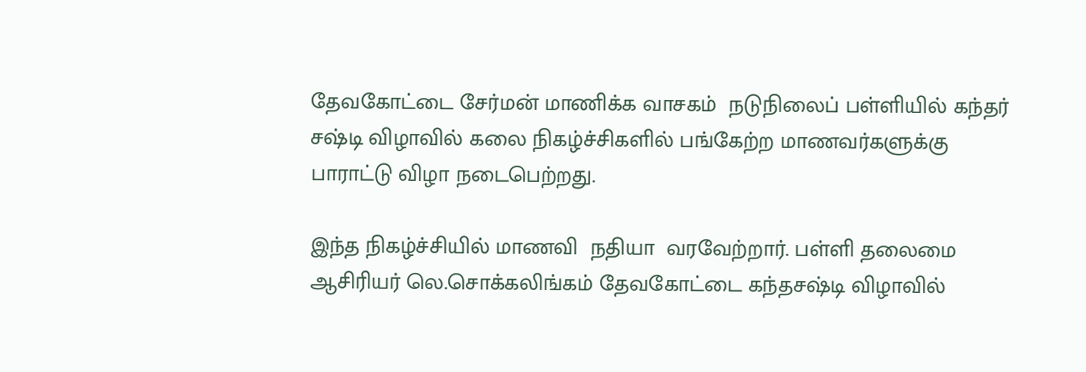தேவகோட்டை சேர்மன் மாணிக்க வாசகம்  நடுநிலைப் பள்ளியில் கந்தர் சஷ்டி விழாவில் கலை நிகழ்ச்சிகளில் பங்கேற்ற மாணவர்களுக்கு  பாராட்டு விழா நடைபெற்றது.

இந்த நிகழ்ச்சியில் மாணவி  நதியா  வரவேற்றார். பள்ளி தலைமை ஆசிரியர் லெ.சொக்கலிங்கம் தேவகோட்டை கந்தசஷ்டி விழாவில்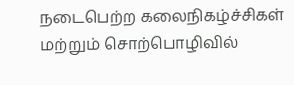நடைபெற்ற கலைநிகழ்ச்சிகள் மற்றும் சொற்பொழிவில்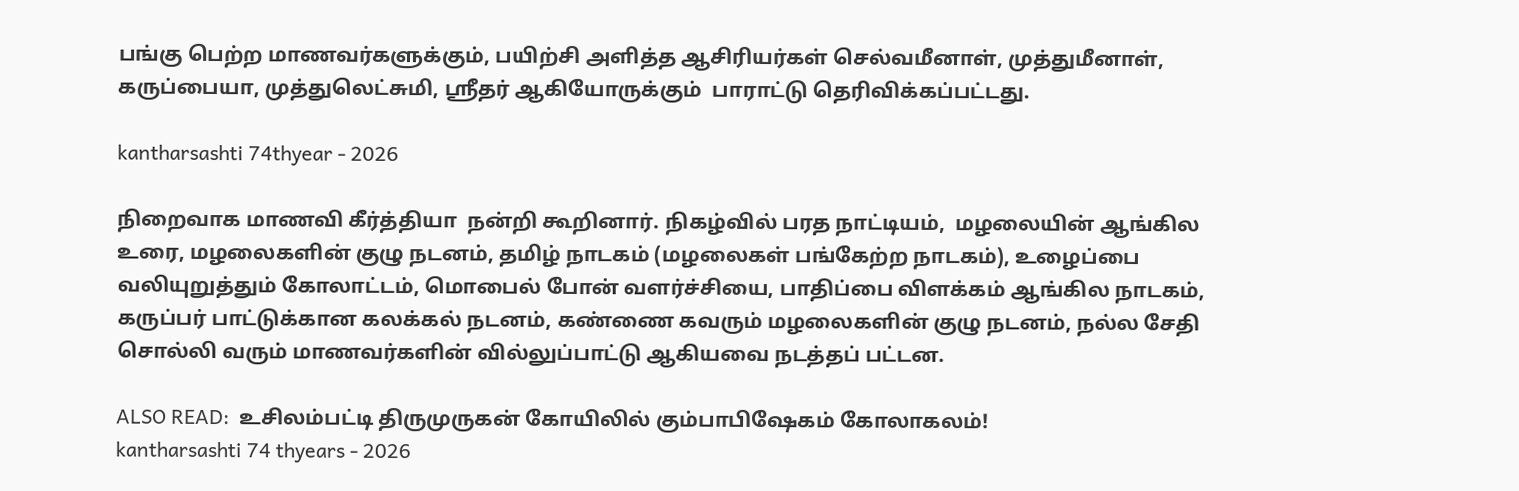பங்கு பெற்ற மாணவர்களுக்கும், பயிற்சி அளித்த ஆசிரியர்கள் செல்வமீனாள், முத்துமீனாள், கருப்பையா, முத்துலெட்சுமி, ஸ்ரீதர் ஆகியோருக்கும்  பாராட்டு தெரிவிக்கப்பட்டது.

kantharsashti 74thyear - 2026

நிறைவாக மாணவி கீர்த்தியா  நன்றி கூறினார். நிகழ்வில் பரத நாட்டியம்,  மழலையின் ஆங்கில உரை, மழலைகளின் குழு நடனம், தமிழ் நாடகம் (மழலைகள் பங்கேற்ற நாடகம்), உழைப்பை வலியுறுத்தும் கோலாட்டம், மொபைல் போன் வளர்ச்சியை, பாதிப்பை விளக்கம் ஆங்கில நாடகம், கருப்பர் பாட்டுக்கான கலக்கல் நடனம், கண்ணை கவரும் மழலைகளின் குழு நடனம், நல்ல சேதி சொல்லி வரும் மாணவர்களின் வில்லுப்பாட்டு ஆகியவை நடத்தப் பட்டன.

ALSO READ:  உசிலம்பட்டி திருமுருகன் கோயிலில் கும்பாபிஷேகம் கோலாகலம்!
kantharsashti 74 thyears - 2026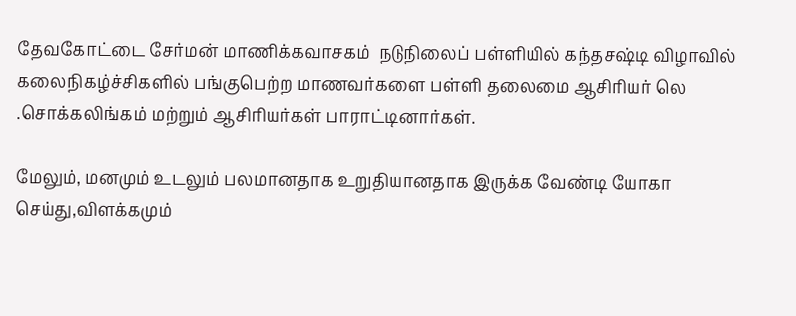தேவகோட்டை சேர்மன் மாணிக்கவாசகம்  நடுநிலைப் பள்ளியில் கந்தசஷ்டி விழாவில் கலைநிகழ்ச்சிகளில் பங்குபெற்ற மாணவர்களை பள்ளி தலைமை ஆசிரியர் லெ .சொக்கலிங்கம் மற்றும் ஆசிரியர்கள் பாராட்டினார்கள்.

மேலும், மனமும் உடலும் பலமானதாக உறுதியானதாக இருக்க வேண்டி யோகா செய்து,விளக்கமும்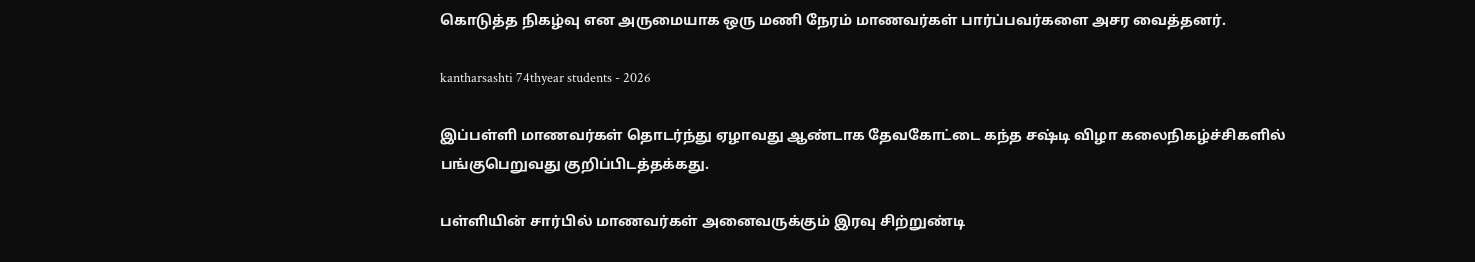கொடுத்த நிகழ்வு என அருமையாக ஒரு மணி நேரம் மாணவர்கள் பார்ப்பவர்களை அசர வைத்தனர்.

kantharsashti 74thyear students - 2026

இப்பள்ளி மாணவர்கள் தொடர்ந்து ஏழாவது ஆண்டாக தேவகோட்டை கந்த சஷ்டி விழா கலைநிகழ்ச்சிகளில்  பங்குபெறுவது குறிப்பிடத்தக்கது.

பள்ளியின் சார்பில் மாணவர்கள் அனைவருக்கும் இரவு சிற்றுண்டி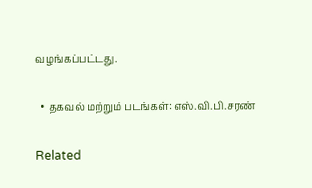வழங்கப்பட்டது.

  • தகவல் மற்றும் படங்கள்: எஸ்.வி.பி.சரண்

Related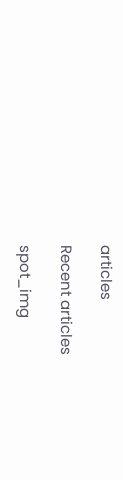articles

Recent articles

spot_img